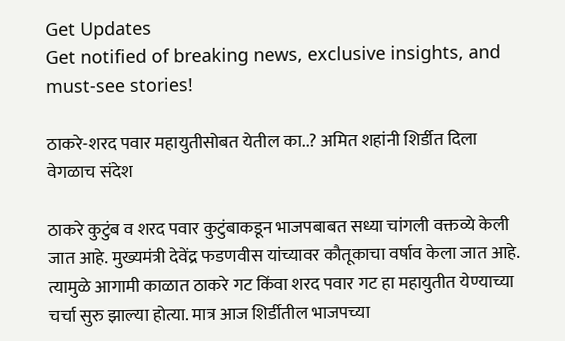Get Updates
Get notified of breaking news, exclusive insights, and must-see stories!

ठाकरे-शरद पवार महायुतीसोबत येतील का..? अमित शहांनी शिर्डीत दिला वेगळाच संदेश

ठाकरे कुटुंब व शरद पवार कुटुंबाकडून भाजपबाबत सध्या चांगली वक्तव्ये केली जात आहे. मुख्यमंत्री देवेंद्र फडणवीस यांच्यावर कौतूकाचा वर्षाव केला जात आहे. त्यामुळे आगामी काळात ठाकरे गट किंवा शरद पवार गट हा महायुतीत येण्याच्या चर्चा सुरु झाल्या होत्या. मात्र आज शिर्डीतील भाजपच्या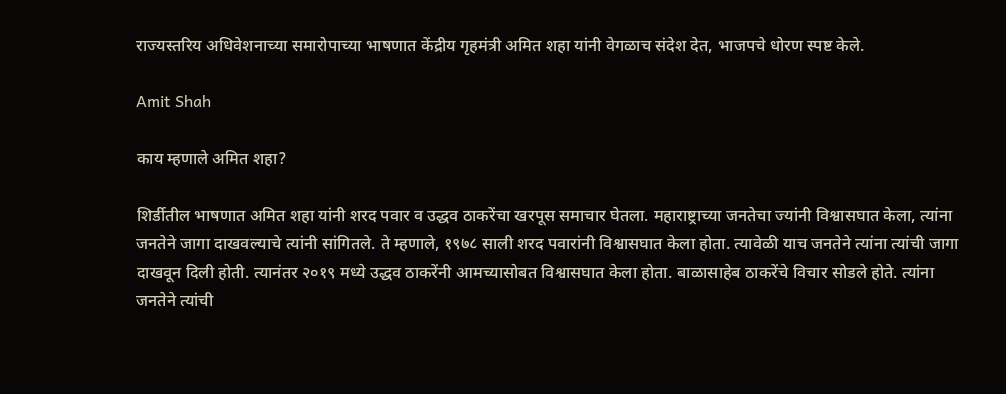राज्यस्तरिय अधिवेशनाच्या समारोपाच्या भाषणात केंद्रीय गृहमंत्री अमित शहा यांनी वेगळाच संदेश देत, भाजपचे धोरण स्पष्ट केले.

Amit Shah

काय म्हणाले अमित शहा?

शिर्डीतील भाषणात अमित शहा यांनी शरद पवार व उद्धव ठाकरेंचा खरपूस समाचार घेतला. महाराष्ट्राच्या जनतेचा ज्यांनी विश्वासघात केला, त्यांना जनतेने जागा दाखवल्याचे त्यांनी सांगितले. ते म्हणाले, १९७८ साली शरद पवारांनी विश्वासघात केला होता. त्यावेळी याच जनतेने त्यांना त्यांची जागा दाखवून दिली होती. त्यानंतर २०१९ मध्ये उद्धव ठाकरेंनी आमच्यासोबत विश्वासघात केला होता. बाळासाहेब ठाकरेंचे विचार सोडले होते. त्यांना जनतेने त्यांची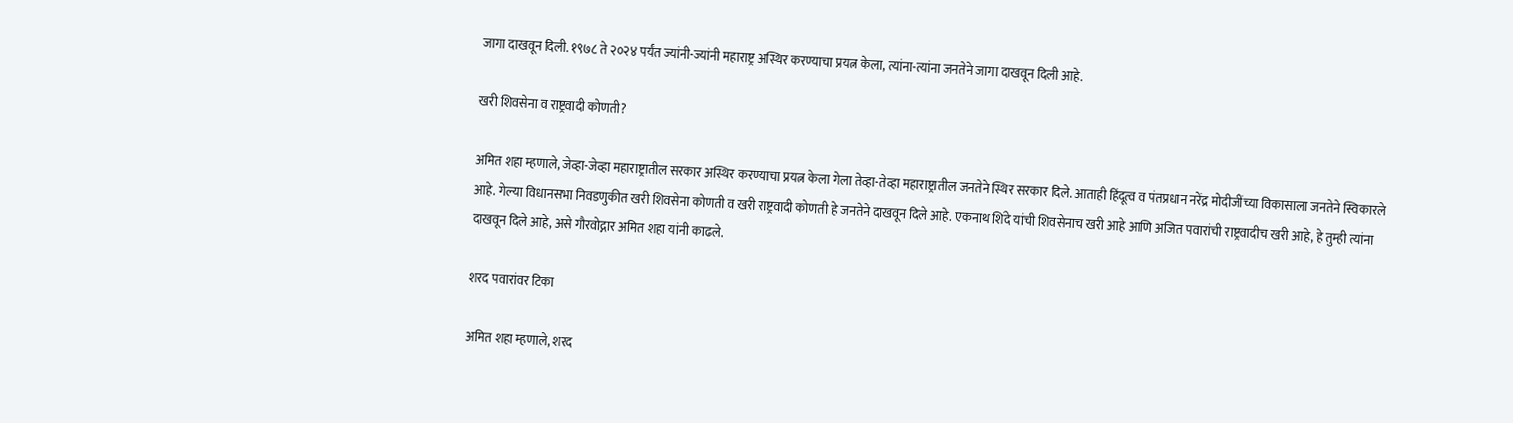जागा दाखवून दिली. १९७८ ते २०२४ पर्यंत ज्यांनी-ज्यांनी महाराष्ट्र अस्थिर करण्याचा प्रयत्न केला, त्यांना-त्यांना जनतेने जागा दाखवून दिली आहे.

खरी शिवसेना व राष्ट्रवादी कोणती?

अमित शहा म्हणाले, जेव्हा-जेव्हा महाराष्ट्रातील सरकार अस्थिर करण्याचा प्रयत्न केला गेला तेव्हा-तेव्हा महाराष्ट्रातील जनतेने स्थिर सरकार दिले. आताही हिंदूत्व व पंतप्रधान नरेंद्र मोदीजींच्या विकासाला जनतेने स्विकारले आहे. गेल्या विधानसभा निवडणुकीत खरी शिवसेना कोणती व खरी राष्ट्रवादी कोणती हे जनतेने दाखवून दिले आहे. एकनाथ शिंदे यांची शिवसेनाच खरी आहे आणि अजित पवारांची राष्ट्रवादीच खरी आहे, हे तुम्ही त्यांना दाखवून दिले आहे, असे गौरवोद्गार अमित शहा यांनी काढले.

शरद पवारांवर टिका

अमित शहा म्हणाले, शरद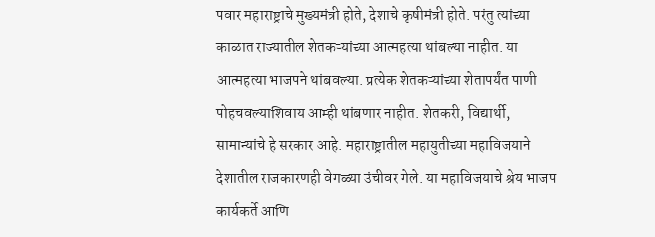पवार महाराष्ट्राचे मुख्यमंत्री होते, देशाचे कृषीमंत्री होते. परंतु त्यांच्या काळात राज्यातील शेतकऱ्यांच्या आत्महत्या थांबल्या नाहीत. या आत्महत्या भाजपने थांबवल्या. प्रत्येक शेतकऱ्यांच्या शेतापर्यंत पाणी पोहचवल्याशिवाय आम्ही थांबणार नाहीत. शेतकरी, विद्यार्थी, सामान्यांचे हे सरकार आहे. महाराष्ट्रातील महायुतीच्या महाविजयाने देशातील राजकारणही वेगळ्या उंचीवर गेले. या महाविजयाचे श्रेय भाजप कार्यकर्ते आणि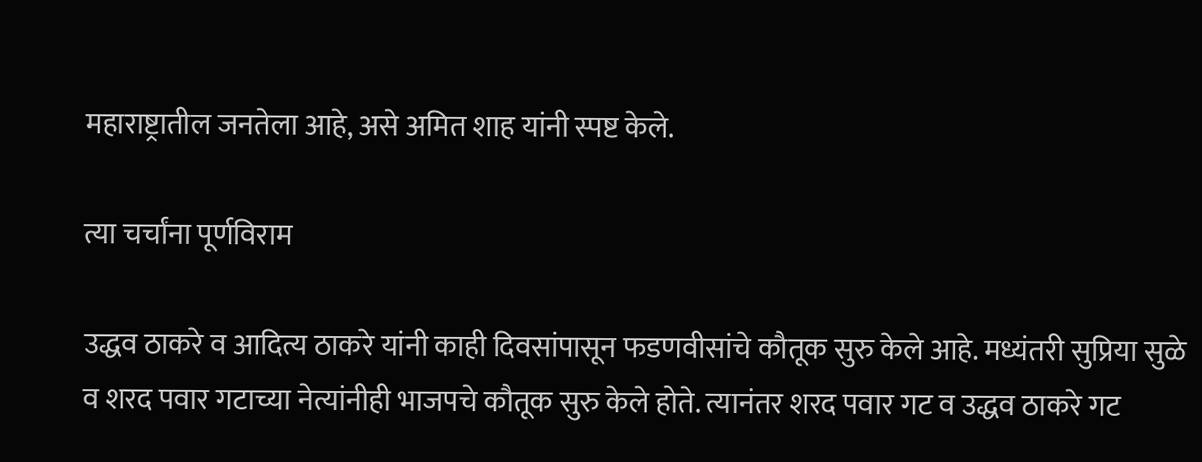महाराष्ट्रातील जनतेला आहे, असे अमित शाह यांनी स्पष्ट केले.

त्या चर्चांना पूर्णविराम

उद्धव ठाकरे व आदित्य ठाकरे यांनी काही दिवसांपासून फडणवीसांचे कौतूक सुरु केले आहे. मध्यंतरी सुप्रिया सुळे व शरद पवार गटाच्या नेत्यांनीही भाजपचे कौतूक सुरु केले होते. त्यानंतर शरद पवार गट व उद्धव ठाकरे गट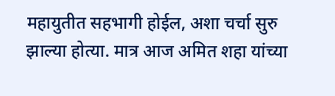महायुतीत सहभागी होईल, अशा चर्चा सुरु झाल्या होत्या. मात्र आज अमित शहा यांच्या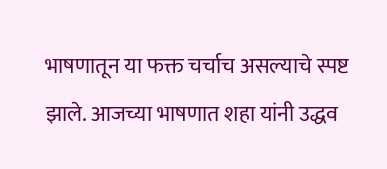भाषणातून या फक्त चर्चाच असल्याचे स्पष्ट झाले. आजच्या भाषणात शहा यांनी उद्धव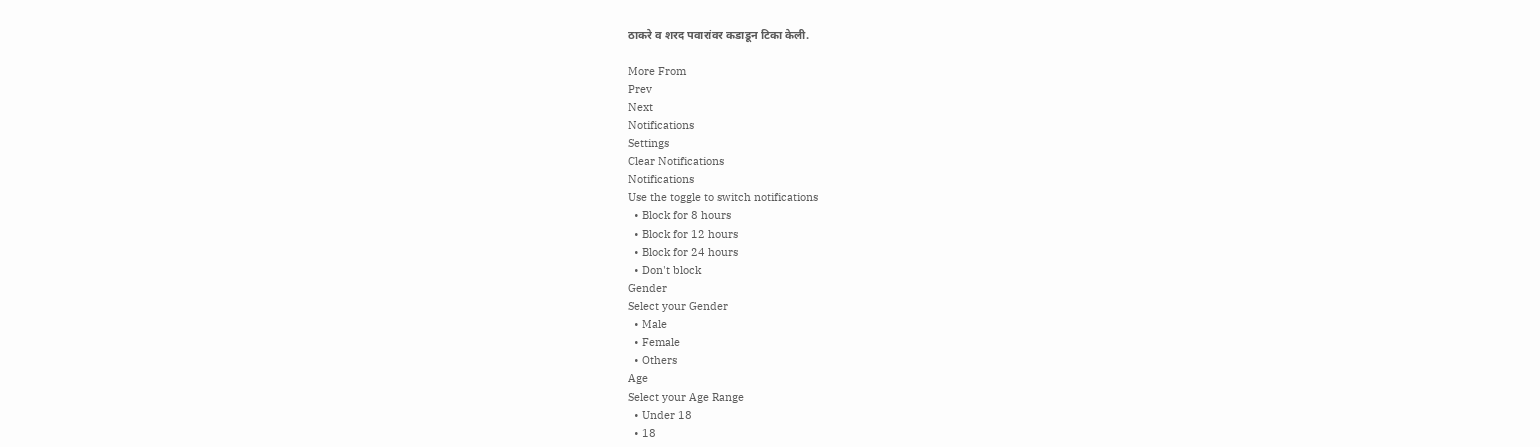ठाकरे व शरद पवारांवर कडाडून टिका केली.

More From
Prev
Next
Notifications
Settings
Clear Notifications
Notifications
Use the toggle to switch notifications
  • Block for 8 hours
  • Block for 12 hours
  • Block for 24 hours
  • Don't block
Gender
Select your Gender
  • Male
  • Female
  • Others
Age
Select your Age Range
  • Under 18
  • 18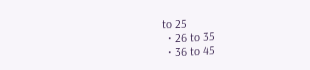to 25
  • 26 to 35
  • 36 to 45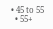• 45 to 55
  • 55+